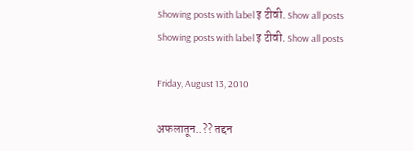Showing posts with label इ टीवी. Show all posts
Showing posts with label इ टीवी. Show all posts

Friday, August 13, 2010

अफलातून..?? तद्दन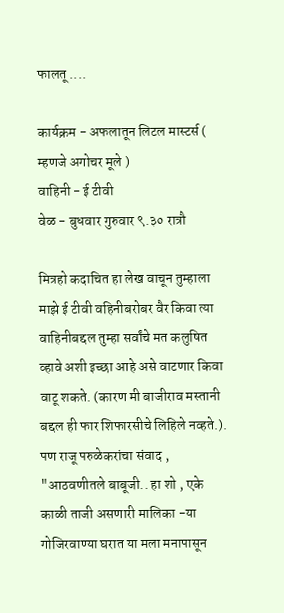फालतू ....

कार्यक्रम - अफलातून लिटल मास्टर्स ( म्हणजे अगोचर मूले )
वाहिनी - ई टीवी
वेळ - बुधवार गुरुवार ९.३० रात्रौ

मित्रहो कदाचित हा लेख वाचून तुम्हाला माझे ई टीवी वहिनीबरोबर वैर किवा त्या वाहिनीबद्दल तुम्हा सर्वांचे मत कलुषित व्हावे अशी इच्छा आहे असे वाटणार किवा वाटू शकते. (कारण मी बाजीराव मस्तानी बद्दल ही फार शिफारसीचे लिहिले नव्हते.).
पण राजू परुळेकरांचा संवाद , "आठवणीतले बाबूजी.. हा शो , एके काळी ताजी असणारी मालिका -या गोजिरवाण्या घरात या मला मनापासून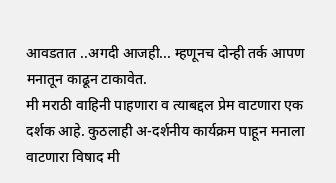आवडतात ..अगदी आजही... म्हणूनच दोन्ही तर्क आपण मनातून काढून टाकावेत.
मी मराठी वाहिनी पाहणारा व त्याबद्दल प्रेम वाटणारा एक दर्शक आहे. कुठलाही अ-दर्शनीय कार्यक्रम पाहून मनाला वाटणारा विषाद मी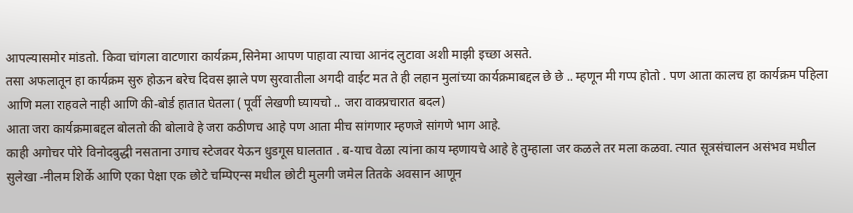आपल्यासमोर मांडतो. किवा चांगला वाटणारा कार्यक्रम,सिनेमा आपण पाहावा त्याचा आनंद लुटावा अशी माझी इच्छा असते.
तसा अफलातून हा कार्यक्रम सुरु होऊन बरेच दिवस झाले पण सुरवातीला अगदी वाईट मत ते ही लहान मुलांच्या कार्यक्रमाबद्दल छे छे .. म्हणून मी गप्प होतो . पण आता कालच हा कार्यक्रम पहिला आणि मला राहवले नाही आणि की-बोर्ड हातात घेतला ( पूर्वी लेखणी घ्यायचो .. जरा वाक्प्रचारात बदल)
आता जरा कार्यक्रमाबद्दल बोलतो की बोलावे हे जरा कठीणच आहे पण आता मीच सांगणार म्हणजे सांगणे भाग आहे.
काही अगोचर पोरे विनोदबुद्धी नसताना उगाच स्टेजवर येऊन धुडगूस घालतात . ब-याच वेळा त्यांना काय म्हणायचे आहे हे तुम्हाला जर कळले तर मला कळवा. त्यात सूत्रसंचालन असंभव मधील सुलेखा -नीलम शिर्के आणि एका पेक्षा एक छोटे चम्पिएन्स मधील छोटी मुलगी जमेल तितके अवसान आणून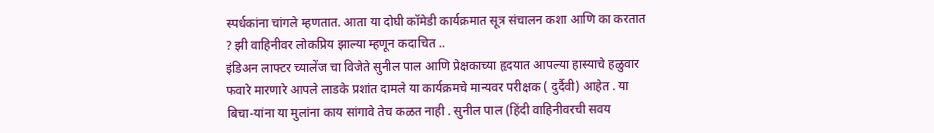स्पर्धकांना चांगले म्हणतात. आता या दोघी कॉमेडी कार्यक्रमात सूत्र संचालन कशा आणि का करतात ? झी वाहिनीवर लोकप्रिय झाल्या म्हणून कदाचित ..
इंडिअन लाफ्टर च्यालेंज चा विजेते सुनील पाल आणि प्रेक्षकाच्या हृदयात आपल्या हास्याचे हळुवार फवारे मारणारे आपले लाडके प्रशांत दामले या कार्यक्रमचे मान्यवर परीक्षक ( दुर्दैवी) आहेत . या बिचा-यांना या मुलांना काय सांगावे तेच कळत नाही . सुनील पाल (हिंदी वाहिनीवरची सवय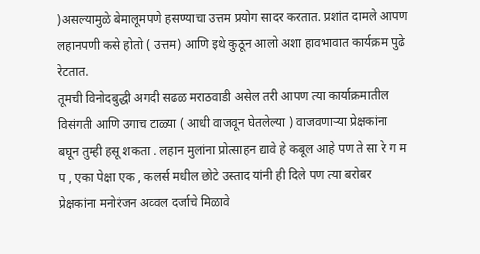)असल्यामुळे बेमालूमपणे हसण्याचा उत्तम प्रयोग सादर करतात. प्रशांत दामले आपण लहानपणी कसे होतो ( उत्तम) आणि इथे कुठून आलो अशा हावभावात कार्यक्रम पुढे रेटतात.
तूमची विनोदबुद्धी अगदी सढळ मराठवाडी असेल तरी आपण त्या कार्याक्रमातील विसंगती आणि उगाच टाळ्या ( आधी वाजवून घेतलेल्या ) वाजवणाऱ्या प्रेक्षकांना बघून तुम्ही हसू शकता . लहान मुलांना प्रोत्साहन द्यावे हे कबूल आहे पण ते सा रे ग म प , एका पेक्षा एक , कलर्स मधील छोटे उस्ताद यांनी ही दिले पण त्या बरोबर प्रेक्षकांना मनोरंजन अव्वल दर्जाचे मिळावे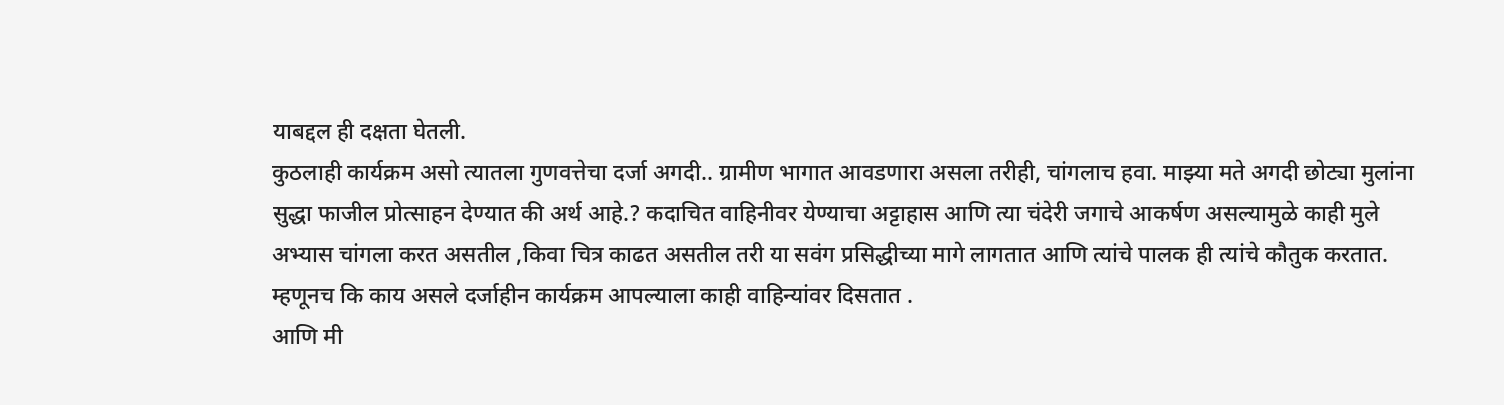याबद्दल ही दक्षता घेतली.
कुठलाही कार्यक्रम असो त्यातला गुणवत्तेचा दर्जा अगदी.. ग्रामीण भागात आवडणारा असला तरीही, चांगलाच हवा. माझ्या मते अगदी छोट्या मुलांना सुद्धा फाजील प्रोत्साहन देण्यात की अर्थ आहे.? कदाचित वाहिनीवर येण्याचा अट्टाहास आणि त्या चंदेरी जगाचे आकर्षण असल्यामुळे काही मुले अभ्यास चांगला करत असतील ,किवा चित्र काढत असतील तरी या सवंग प्रसिद्धीच्या मागे लागतात आणि त्यांचे पालक ही त्यांचे कौतुक करतात. म्हणूनच कि काय असले दर्जाहीन कार्यक्रम आपल्याला काही वाहिन्यांवर दिसतात .
आणि मी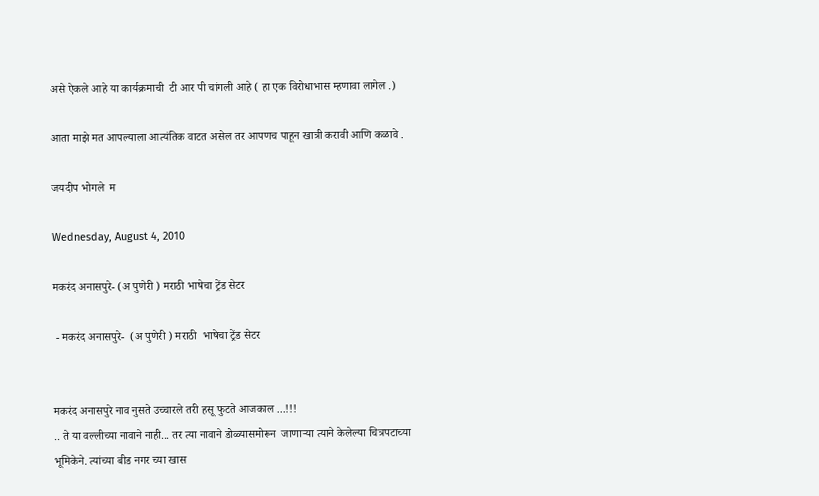असे ऐकले आहे या कार्यक्रमाची  टी आर पी चांगली आहे ( हा एक विरोधाभास म्हणावा लागेल .)

आता माझे मत आपल्याला आत्यंतिक वाटत असेल तर आपणच पाहून खात्री करावी आणि कळावे .

जयदीप भोगले  म

Wednesday, August 4, 2010

मकरंद अनासपुरे- (अ पुणेरी ) मराठी भाषेचा ट्रेंड सेटर

 - मकरंद अनासपुरे-  (अ पुणेरी ) मराठी  भाषेचा ट्रेंड सेटर


मकरंद अनासपुरे नाव नुसते उच्चारले तरी हसू फुटते आजकाल ...!!!
.. ते या वल्लीच्या नावाने नाही... तर त्या नावाने डोळ्यासमोरून  जाणाऱ्या त्याने केलेल्या चित्रपटाच्या भूमिकेने. त्यांच्या बीड नगर च्या खास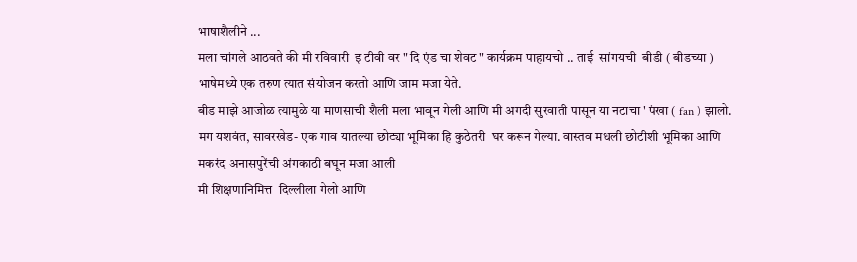भाषाशैलीने ...
मला चांगले आठवते की मी रविवारी  इ टीवी वर " दि एंड चा शेवट " कार्यक्रम पाहायचो .. ताई  सांगयची  बीडी ( बीडच्या ) भाषेमध्ये एक तरुण त्यात संयोजन करतो आणि जाम मजा येते.
बीड माझे आजोळ त्यामुळे या माणसाची शैली मला भावून गेली आणि मी अगदी सुरवाती पासून या नटाचा ' पंखा ( fan ) झालो.
मग यशवंत, सावरखेड- एक गाव यातल्या छोट्या भूमिका हि कुठेतरी  घर करून गेल्या. वास्तव मधली छोटीशी भूमिका आणि मकरंद अनासपुरेंची अंगकाठी बघून मजा आली
मी शिक्षणानिमित्त  दिल्लीला गेलो आणि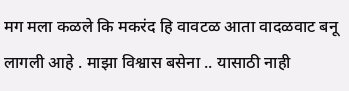मग मला कळले कि मकरंद हि वावटळ आता वादळवाट बनू लागली आहे . माझा विश्वास बसेना .. यासाठी नाही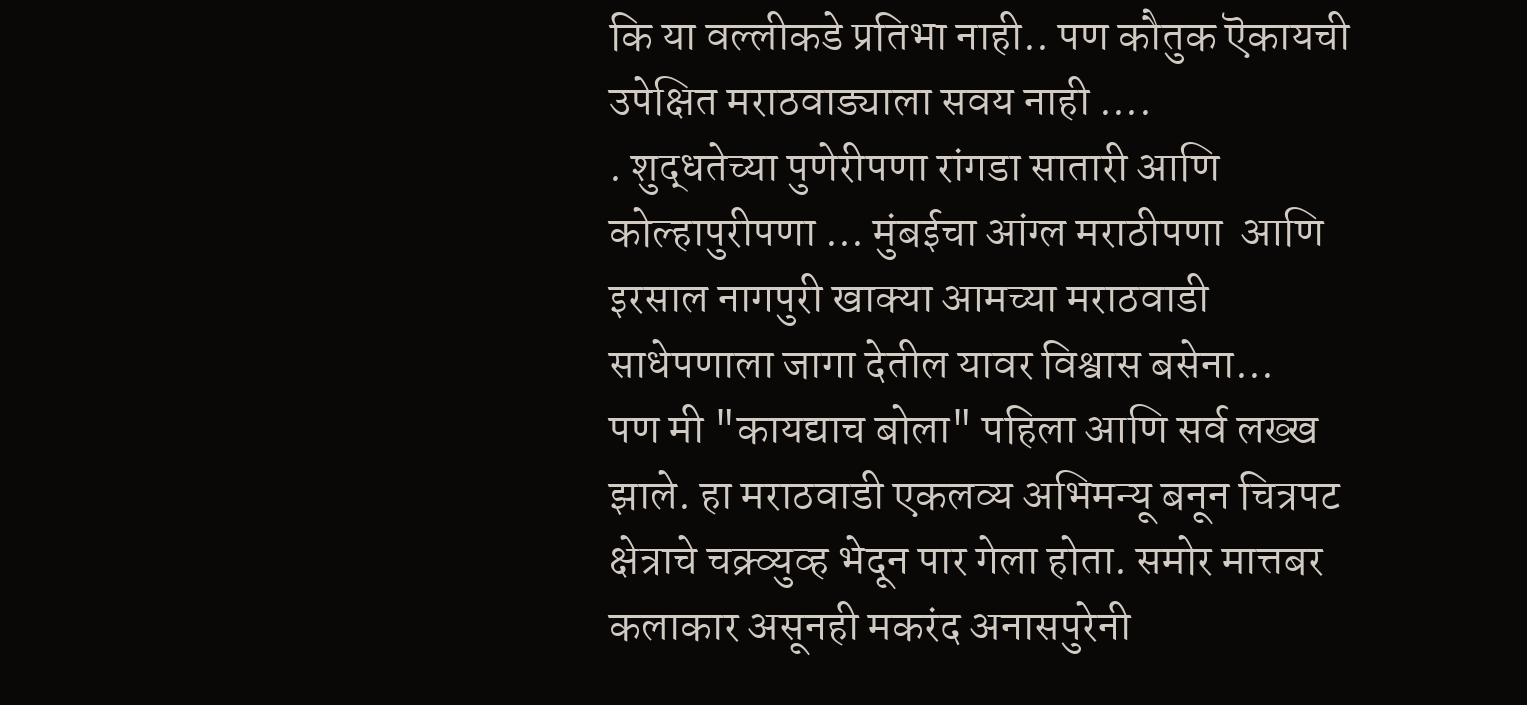कि या वल्लीकडे प्रतिभा नाही.. पण कौतुक ऎकायची उपेक्षित मराठवाड्याला सवय नाही ....
. शुद्धतेच्या पुणेरीपणा रांगडा सातारी आणि कोल्हापुरीपणा ... मुंबईचा आंग्ल मराठीपणा  आणि इरसाल नागपुरी खाक्या आमच्या मराठवाडी साधेपणाला जागा देतील यावर विश्वास बसेना...
पण मी "कायद्याच बोला" पहिला आणि सर्व लख्ख झाले. हा मराठवाडी एकलव्य अभिमन्यू बनून चित्रपट क्षेत्राचे चक्र्व्युव्ह भेदून पार गेला होता. समोर मात्तबर कलाकार असूनही मकरंद अनासपुरेनी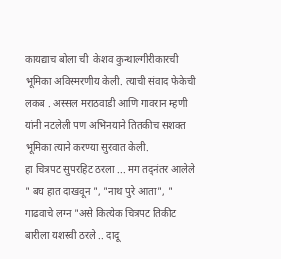कायद्याच बोला ची  केशव कुन्थाल्गीरीकारची भूमिका अविस्मरणीय केली. त्याची संवाद फेकेची लकब . अस्सल मराठवाडी आणि गावरान म्हणी यांनी नटलेली पण अभिनयाने तितकीच सशक्त भूमिका त्याने करण्या सुरवात केली.
हा चित्रपट सुपरहिट ठरला ... मग तद्नंतर आलेले " बघ हात दाखवून ", "नाथ पुरे आता", " गाढवाचे लग्न "असे कित्येक चित्रपट तिकीट बारीला यशस्वी ठरले .. दादू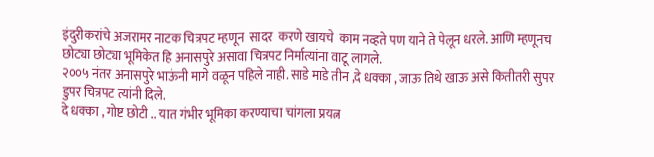इंदुरीकरांचे अजरामर नाटक चित्रपट म्हणून  सादर  करणे खायचे  काम नव्हते पण याने ते पेलून धरले. आणि म्हणूनच छोट्या छोट्या भूमिकेत हि अनासपुरे असावा चित्रपट निर्मात्यांना वाटू लागले.
२००५ नंतर अनासपुरे भाऊंनी मागे वळून पहिले नाही. साडे माडे तीन ,दे धक्का , जाऊ तिथे खाऊ असे कितीतरी सुपर डुपर चित्रपट त्यांनी दिले.
दे धक्का , गोष्ट छोटी .. यात गंभीर भूमिका करण्याचा चांगला प्रयत्न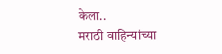केला..
मराठी वाहिन्यांच्या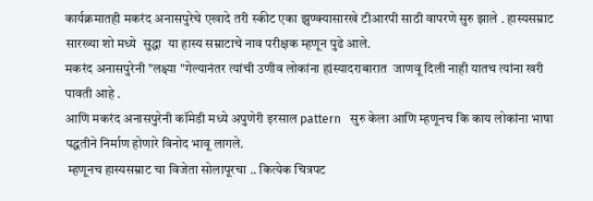कार्यक्रमातही मकरंद अनासपुरेचे एखादे तरी स्कीट एका झुण्क्यासारखे टीआरपी साठी वापरणे सुरु झाले . हास्यसम्राट सारख्या शो मध्ये  सुद्धा  या हास्य सम्राटाचे नाव परीक्षक म्हणून पुढे आले.
मकरंद अनासपुरेनी "लक्ष्या "गेल्यानंतर त्यांची उणीव लोकांना हlस्यादराबारात  जाणवू दिली नाही यातच त्यांना खरी पावती आहे .
आणि मकरंद अनासपुरेनी कॉमेडी मध्ये अपुणेरी इरसाल pattern   सुरु केला आणि म्हणूनच कि काय लोकांना भाषा पद्धतीने निर्माण होणारे विनोद भावू लागले.
 म्हणूनच हास्यसम्राट चा विजेता सोलापूरचा .. कित्येक चित्रपट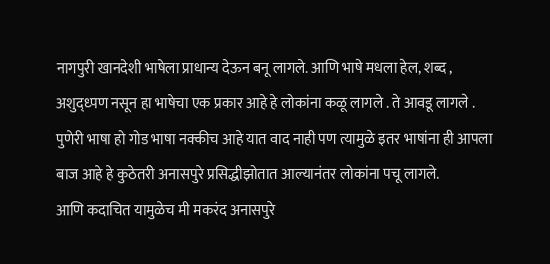नागपुरी खानदेशी भाषेला प्राधान्य देऊन बनू लागले. आणि भाषे मधला हेल, शब्द , अशुद्ध्पण नसून हा भाषेचा एक प्रकार आहे हे लोकांना कळू लागले . ते आवडू लागले .
पुणेरी भाषा हो गोड भाषा नक्कीच आहे यात वाद नाही पण त्यामुळे इतर भाषांना ही आपला बाज आहे हे कुठेतरी अनासपुरे प्रसिद्धीझोतात आल्यानंतर लोकांना पचू लागले.
आणि कदाचित यामुळेच मी मकरंद अनासपुरे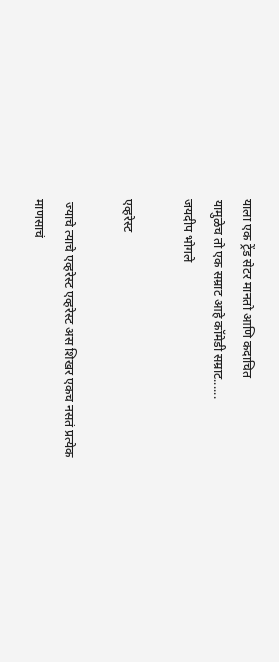याला एक ट्रेंड सेटर मानतो आणि कदाचित
यामुळेच तो एक सम्राट आहे कॉमेडी सम्राट......
जयदीप भोगले

एव्हरेस्ट

 ज्याचे त्याचे एव्हरेस्ट एव्हरेस्ट अस शिखर एकच नसतं प्रत्येक माणसाचं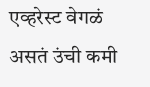एव्हरेस्ट वेगळं असतं उंची कमी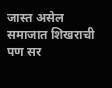जास्त असेल समाजात शिखराची पण सर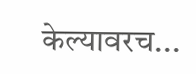केल्यावरच...